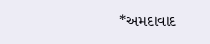*અમદાવાદ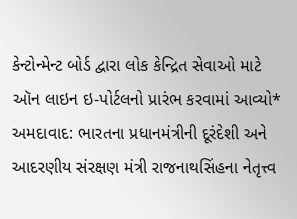કેન્ટોન્મેન્ટ બોર્ડ દ્વારા લોક કેન્દ્રિત સેવાઓ માટે ઑન લાઇન ઇ-પોર્ટલનો પ્રારંભ કરવામાં આવ્યો*
અમદાવાદ: ભારતના પ્રધાનમંત્રીની દૂરંદેશી અને આદરણીય સંરક્ષણ મંત્રી રાજનાથસિંહના નેતૃત્ત્વ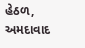હેઠળ, અમદાવાદ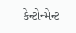કેન્ટોન્મેન્ટ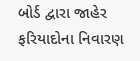બોર્ડ દ્વારા જાહેર ફરિયાદોના નિવારણ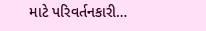માટે પરિવર્તનકારી…